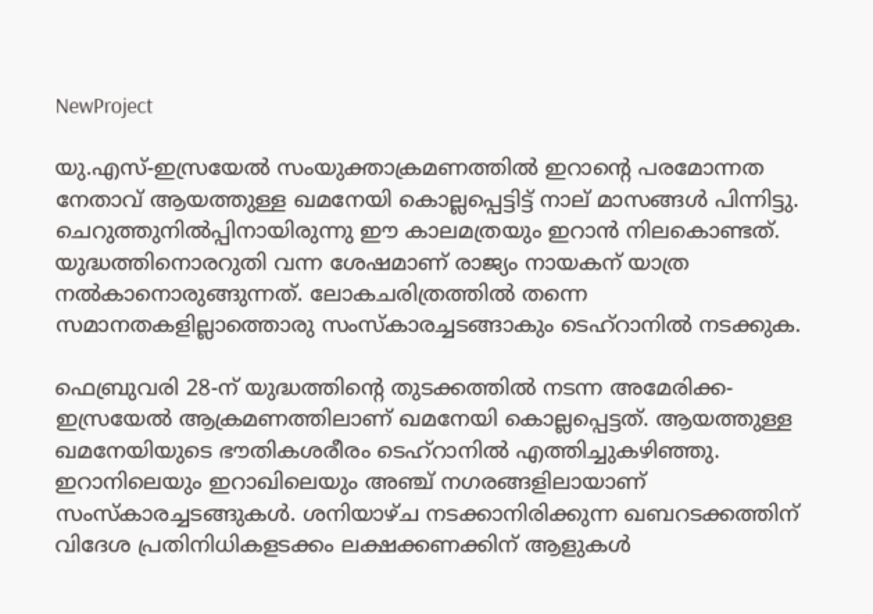NewProject

യു.എസ്-ഇസ്രയേൽ സംയുക്താക്രമണത്തിൽ ഇറാന്റെ പരമോന്നത നേതാവ് ആയത്തുള്ള ഖമനേയി കൊല്ലപ്പെട്ടിട്ട് നാല് മാസങ്ങൾ പിന്നിട്ടു. ചെറുത്തുനിൽപ്പിനായിരുന്നു ഈ കാലമത്രയും ഇറാൻ നിലകൊണ്ടത്. യുദ്ധത്തിനൊരറുതി വന്ന ശേഷമാണ് രാജ്യം നായകന് യാത്ര നൽകാനൊരുങ്ങുന്നത്. ലോകചരിത്രത്തിൽ തന്നെ സമാനതകളില്ലാത്തൊരു സംസ്കാരച്ചടങ്ങാകും ടെഹ്റാനിൽ നടക്കുക.

ഫെബ്രുവരി 28-ന് യുദ്ധത്തിന്‍റെ തുടക്കത്തിൽ നടന്ന അമേരിക്ക-ഇസ്രയേൽ ആക്രമണത്തിലാണ് ഖമനേയി കൊല്ലപ്പെട്ടത്. ആയത്തുള്ള ഖമനേയിയുടെ ഭൗതികശരീരം ടെഹ്റാനിൽ എത്തിച്ചുകഴിഞ്ഞു. ഇറാനിലെയും ഇറാഖിലെയും അഞ്ച് നഗരങ്ങളിലായാണ് സംസ്കാരച്ചടങ്ങുകൾ. ശനിയാഴ്ച നടക്കാനിരിക്കുന്ന ഖബറടക്കത്തിന് വിദേശ പ്രതിനിധികളടക്കം ലക്ഷക്കണക്കിന് ആളുകൾ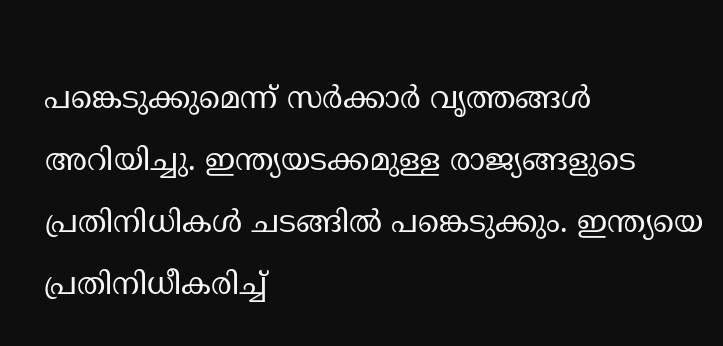പങ്കെടുക്കുമെന്ന് സർക്കാർ വൃത്തങ്ങൾ അറിയിച്ചു. ഇന്ത്യയടക്കമുള്ള രാജ്യങ്ങളുടെ പ്രതിനിധികൾ ചടങ്ങിൽ പങ്കെടുക്കും. ഇന്ത്യയെ പ്രതിനിധീകരിച്ച്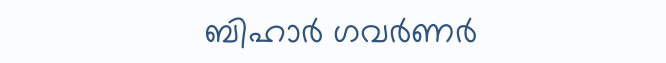ബിഹാർ ഗവർണർ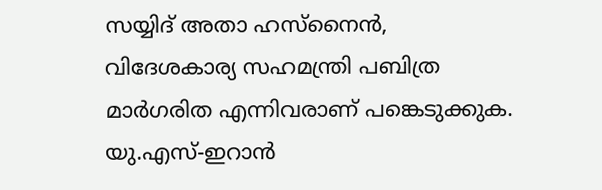സയ്യിദ് അതാ ഹസ്നൈൻ, വിദേശകാര്യ സഹമന്ത്രി പബിത്ര മാർഗരിത എന്നിവരാണ് പങ്കെടുക്കുക. യു.എസ്-ഇറാൻ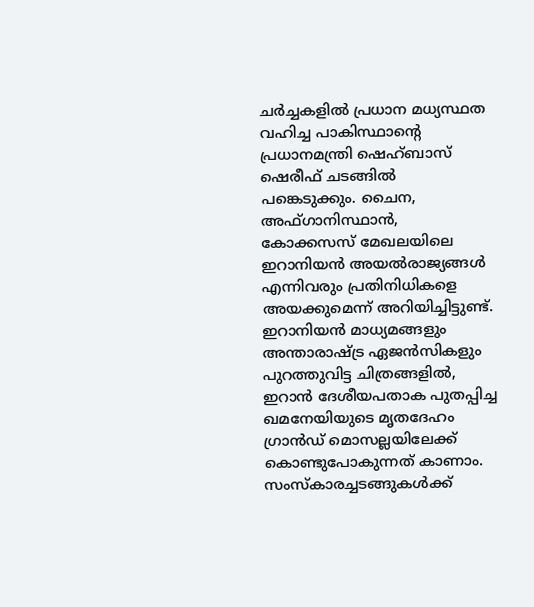ചർച്ചകളിൽ പ്രധാന മധ്യസ്ഥത വഹിച്ച പാകിസ്ഥാന്റെ പ്രധാനമന്ത്രി ഷെഹ്ബാസ് ഷെരീഫ് ചടങ്ങിൽ പങ്കെടുക്കും. ചൈന, അഫ്ഗാനിസ്ഥാൻ, കോക്കസസ് മേഖലയിലെ ഇറാനിയൻ അയൽരാജ്യങ്ങൾ എന്നിവരും പ്രതിനിധികളെ അയക്കുമെന്ന് അറിയിച്ചിട്ടുണ്ട്. ഇറാനിയൻ മാധ്യമങ്ങളും അന്താരാഷ്ട്ര ഏജൻസികളും പുറത്തുവിട്ട ചിത്രങ്ങളിൽ, ഇറാൻ ദേശീയപതാക പുതപ്പിച്ച ഖമനേയിയുടെ മൃതദേഹം ഗ്രാൻഡ് മൊസല്ലയിലേക്ക് കൊണ്ടുപോകുന്നത് കാണാം. സംസ്കാരച്ചടങ്ങുകൾക്ക്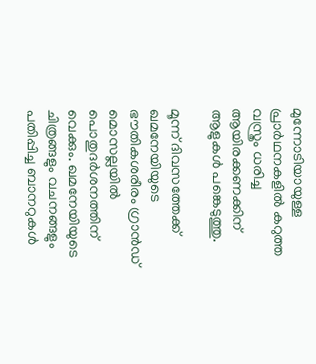മുന്നോടിയായുള്ള പ്രാർഥനകളിൽ കറുത്ത വസ്ത്രം ധരിച്ച ആയിരക്കണക്കിന് ആളുകൾ പങ്കെടുത്തു.

മൂന്ന് ദിവസത്തേക്ക് ഖമനേയിയുടെ ഭൗതികശരീരം ഗ്രാൻഡ് മൊസല്ലയിൽ പൊതുദർശനത്തിന് വെക്കും. ഖമനേയിയുടെ ചിത്രങ്ങളും വചനങ്ങളും പതിപ്പിച്ച ബാനറുകൾ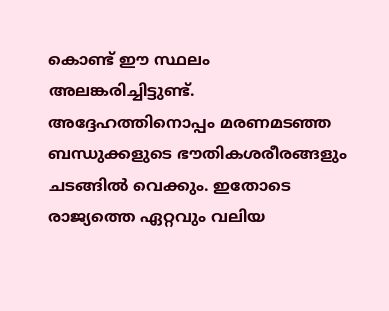കൊണ്ട് ഈ സ്ഥലം അലങ്കരിച്ചിട്ടുണ്ട്. അദ്ദേഹത്തിനൊപ്പം മരണമടഞ്ഞ ബന്ധുക്കളുടെ ഭൗതികശരീരങ്ങളും ചടങ്ങിൽ വെക്കും. ഇതോടെ രാജ്യത്തെ ഏറ്റവും വലിയ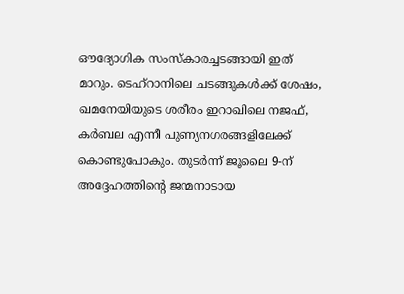ഔദ്യോഗിക സംസ്കാരച്ചടങ്ങായി ഇത് മാറും. ടെഹ്റാനിലെ ചടങ്ങുകൾക്ക് ശേഷം, ഖമനേയിയുടെ ശരീരം ഇറാഖിലെ നജഫ്, കർബല എന്നീ പുണ്യനഗരങ്ങളിലേക്ക് കൊണ്ടുപോകും. തുടർന്ന് ജൂലൈ 9-ന് അദ്ദേഹത്തിന്റെ ജന്മനാടായ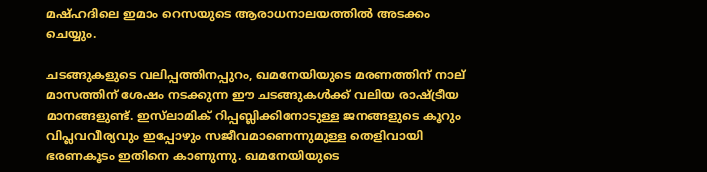മഷ്ഹദിലെ ഇമാം റെസയുടെ ആരാധനാലയത്തിൽ അടക്കം ചെയ്യും.

ചടങ്ങുകളുടെ വലിപ്പത്തിനപ്പുറം, ഖമനേയിയുടെ മരണത്തിന് നാല് മാസത്തിന് ശേഷം നടക്കുന്ന ഈ ചടങ്ങുകൾക്ക് വലിയ രാഷ്ട്രീയ മാനങ്ങളുണ്ട്. ഇസ്‌ലാമിക് റിപ്പബ്ലിക്കിനോടുള്ള ജനങ്ങളുടെ കൂറും വിപ്ലവവീര്യവും ഇപ്പോഴും സജീവമാണെന്നുമുള്ള തെളിവായി ഭരണകൂടം ഇതിനെ കാണുന്നു. ഖമനേയിയുടെ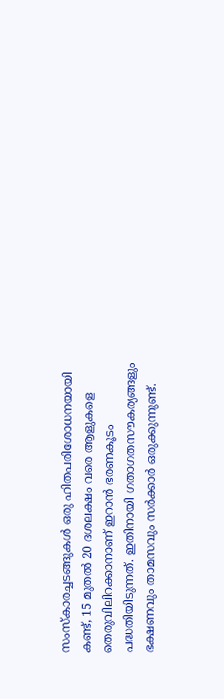സംസ്കാരച്ചടങ്ങുകൾ ഒരു ഹിതപരിശോധനയായി കണ്ട്, 15 മുതൽ 20 ദശലക്ഷം വരെ ആളുകളെ തെരുവിലിറക്കാനാണ് ഇറാൻ ഭരണകൂടം പദ്ധതിയിടുന്നത്. ഇതിനായി ഗതാഗതസൗകര്യങ്ങളും ഭക്ഷണവും താമസവും സർക്കാർ ഒരുക്കുന്നുണ്ട്.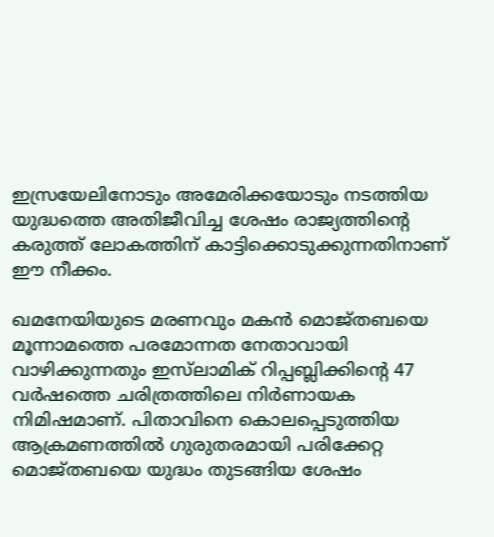ഇസ്രയേലിനോടും അമേരിക്കയോടും നടത്തിയ യുദ്ധത്തെ അതിജീവിച്ച ശേഷം രാജ്യത്തിന്റെ കരുത്ത് ലോകത്തിന് കാട്ടിക്കൊടുക്കുന്നതിനാണ് ഈ നീക്കം.

ഖമനേയിയുടെ മരണവും മകൻ മൊജ്തബയെ മൂന്നാമത്തെ പരമോന്നത നേതാവായി വാഴിക്കുന്നതും ഇസ്‌ലാമിക് റിപ്പബ്ലിക്കിന്റെ 47 വർഷത്തെ ചരിത്രത്തിലെ നിർണായക നിമിഷമാണ്. പിതാവിനെ കൊലപ്പെടുത്തിയ ആക്രമണത്തിൽ ഗുരുതരമായി പരിക്കേറ്റ മൊജ്തബയെ യുദ്ധം തുടങ്ങിയ ശേഷം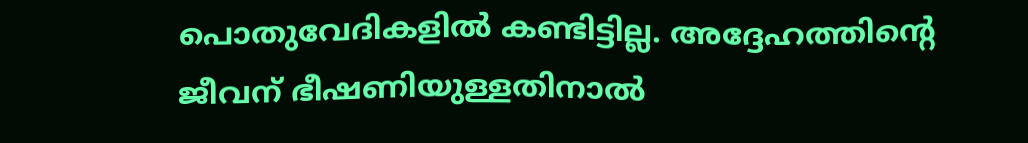പൊതുവേദികളിൽ കണ്ടിട്ടില്ല. അദ്ദേഹത്തിന്റെ ജീവന് ഭീഷണിയുള്ളതിനാൽ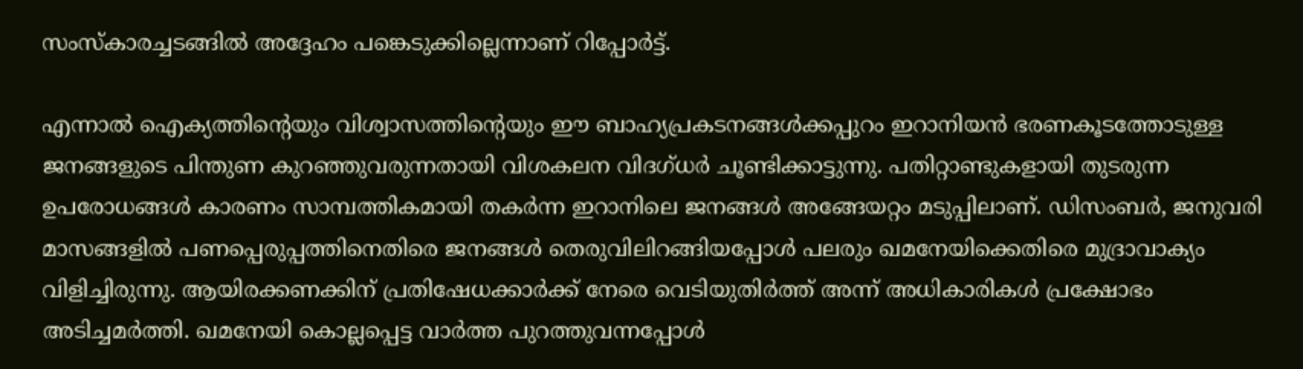സംസ്കാരച്ചടങ്ങിൽ അദ്ദേഹം പങ്കെടുക്കില്ലെന്നാണ് റിപ്പോർട്ട്.

എന്നാൽ ഐക്യത്തിന്‍റെയും വിശ്വാസത്തിന്‍റെയും ഈ ബാഹ്യപ്രകടനങ്ങൾക്കപ്പുറം ഇറാനിയൻ ഭരണകൂടത്തോടുള്ള ജനങ്ങളുടെ പിന്തുണ കുറഞ്ഞുവരുന്നതായി വിശകലന വിദഗ്ധർ ചൂണ്ടിക്കാട്ടുന്നു. പതിറ്റാണ്ടുകളായി തുടരുന്ന ഉപരോധങ്ങൾ കാരണം സാമ്പത്തികമായി തകർന്ന ഇറാനിലെ ജനങ്ങൾ അങ്ങേയറ്റം മടുപ്പിലാണ്. ഡിസംബർ, ജനുവരി മാസങ്ങളിൽ പണപ്പെരുപ്പത്തിനെതിരെ ജനങ്ങൾ തെരുവിലിറങ്ങിയപ്പോൾ പലരും ഖമനേയിക്കെതിരെ മുദ്രാവാക്യം വിളിച്ചിരുന്നു. ആയിരക്കണക്കിന് പ്രതിഷേധക്കാർക്ക് നേരെ വെടിയുതിർത്ത് അന്ന് അധികാരികൾ പ്രക്ഷോഭം അടിച്ചമർത്തി. ഖമനേയി കൊല്ലപ്പെട്ട വാർത്ത പുറത്തുവന്നപ്പോൾ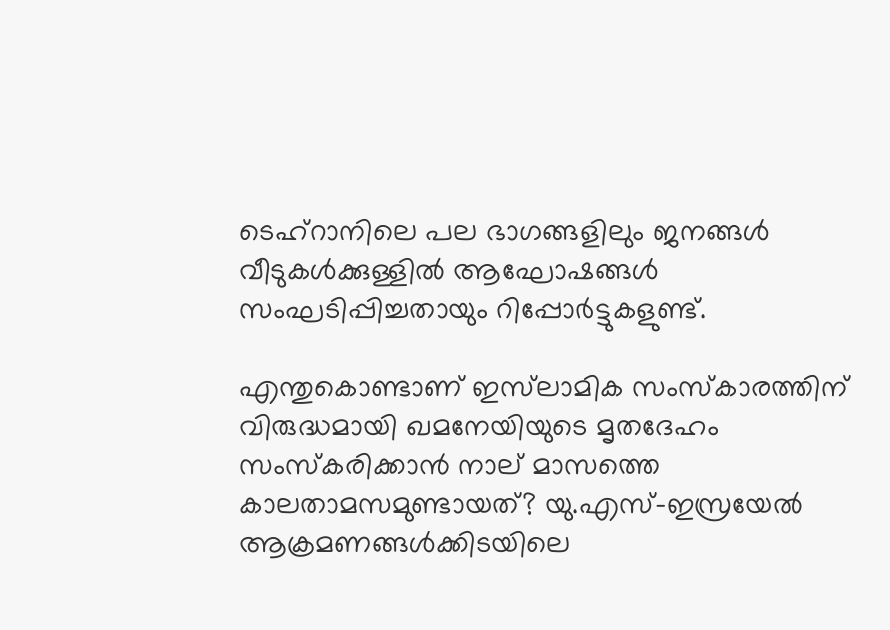ടെഹ്റാനിലെ പല ഭാഗങ്ങളിലും ജനങ്ങൾ വീടുകൾക്കുള്ളിൽ ആഘോഷങ്ങൾ സംഘടിപ്പിച്ചതായും റിപ്പോർട്ടുകളുണ്ട്.

എന്തുകൊണ്ടാണ് ഇസ്‌ലാമിക സംസ്കാരത്തിന് വിരുദ്ധമായി ഖമനേയിയുടെ മൃതദേഹം സംസ്കരിക്കാൻ നാല് മാസത്തെ കാലതാമസമുണ്ടായത്? യു.എസ്-ഇസ്രയേൽ ആക്രമണങ്ങൾക്കിടയിലെ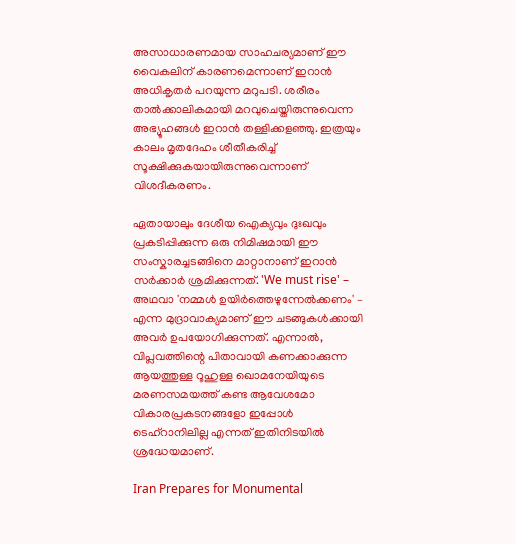അസാധാരണമായ സാഹചര്യമാണ് ഈ വൈകലിന് കാരണമെന്നാണ് ഇറാൻ അധികൃതർ പറയുന്ന മറുപടി. ശരീരം താൽക്കാലികമായി മറവുചെയ്തിരുന്നുവെന്ന അഭ്യൂഹങ്ങൾ ഇറാൻ തള്ളിക്കളഞ്ഞു. ഇത്രയും കാലം മൃതദേഹം ശീതീകരിച്ച് സൂക്ഷിക്കുകയായിരുന്നുവെന്നാണ് വിശദീകരണം.

ഏതായാലും ദേശീയ ഐക്യവും ദുഃഖവും പ്രകടിപ്പിക്കുന്ന ഒരു നിമിഷമായി ഈ സംസ്കാരച്ചടങ്ങിനെ മാറ്റാനാണ് ഇറാൻ സർക്കാർ ശ്രമിക്കുന്നത്. 'We must rise' – അഥവാ 'നമ്മൾ ഉയിർത്തെഴുന്നേൽക്കണം' – എന്ന മുദ്രാവാക്യമാണ് ഈ ചടങ്ങുകൾക്കായി അവർ ഉപയോഗിക്കുന്നത്. എന്നാൽ, വിപ്ലവത്തിന്റെ പിതാവായി കണക്കാക്കുന്ന ആയത്തുള്ള റൂഹുള്ള ഖൊമനേയിയുടെ മരണസമയത്ത് കണ്ട ആവേശമോ വികാരപ്രകടനങ്ങളോ ഇപ്പോൾ ടെഹ്റാനിലില്ല എന്നത് ഇതിനിടയിൽ ശ്രദ്ധേയമാണ്.

Iran Prepares for Monumental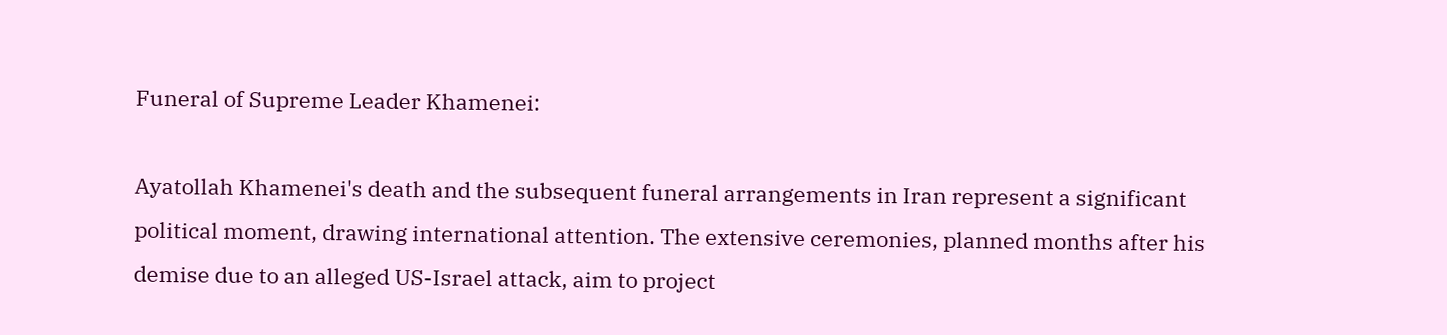Funeral of Supreme Leader Khamenei:

Ayatollah Khamenei's death and the subsequent funeral arrangements in Iran represent a significant political moment, drawing international attention. The extensive ceremonies, planned months after his demise due to an alleged US-Israel attack, aim to project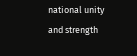national unity and strength